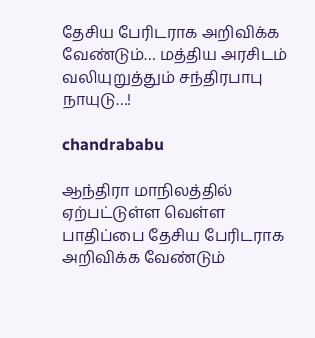தேசிய பேரிடராக அறிவிக்க வேண்டும்… மத்திய அரசிடம் வலியுறுத்தும் சந்திரபாபு நாயுடு…!

chandrababu

ஆந்திரா மாநிலத்தில் ஏற்பட்டுள்ள வெள்ள பாதிப்பை தேசிய பேரிடராக அறிவிக்க வேண்டும்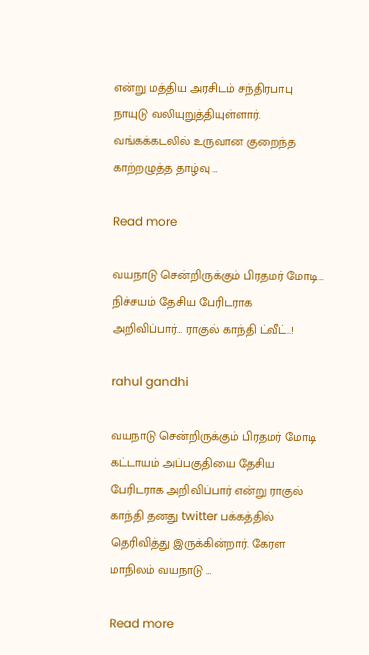என்று மத்திய அரசிடம் சந்திரபாபு நாயுடு வலியுறுத்தியுள்ளார். வங்கக்கடலில் உருவான குறைந்த காற்றழுத்த தாழ்வு …

Read more

வயநாடு சென்றிருக்கும் பிரதமர் மோடி… நிச்சயம் தேசிய பேரிடராக அறிவிப்பார்… ராகுல் காந்தி ட்வீட்..!

rahul gandhi

வயநாடு சென்றிருக்கும் பிரதமர் மோடி கட்டாயம் அப்பகுதியை தேசிய பேரிடராக அறிவிப்பார் என்று ராகுல் காந்தி தனது twitter பக்கத்தில் தெரிவித்து இருக்கின்றார். கேரள மாநிலம் வயநாடு …

Read more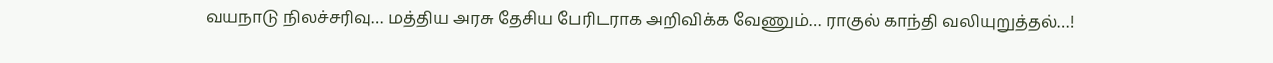வயநாடு நிலச்சரிவு… மத்திய அரசு தேசிய பேரிடராக அறிவிக்க வேணும்… ராகுல் காந்தி வலியுறுத்தல்…!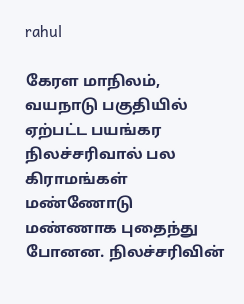rahul

கேரள மாநிலம், வயநாடு பகுதியில் ஏற்பட்ட பயங்கர நிலச்சரிவால் பல கிராமங்கள் மண்ணோடு மண்ணாக புதைந்து போனன. நிலச்சரிவின்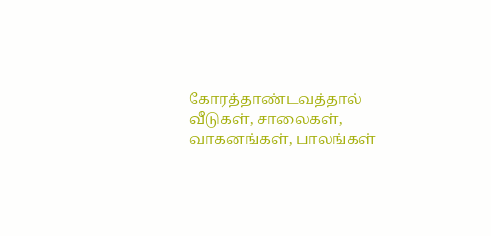கோரத்தாண்டவத்தால் வீடுகள், சாலைகள், வாகனங்கள், பாலங்கள்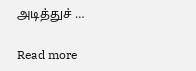அடித்துச் …

Read more